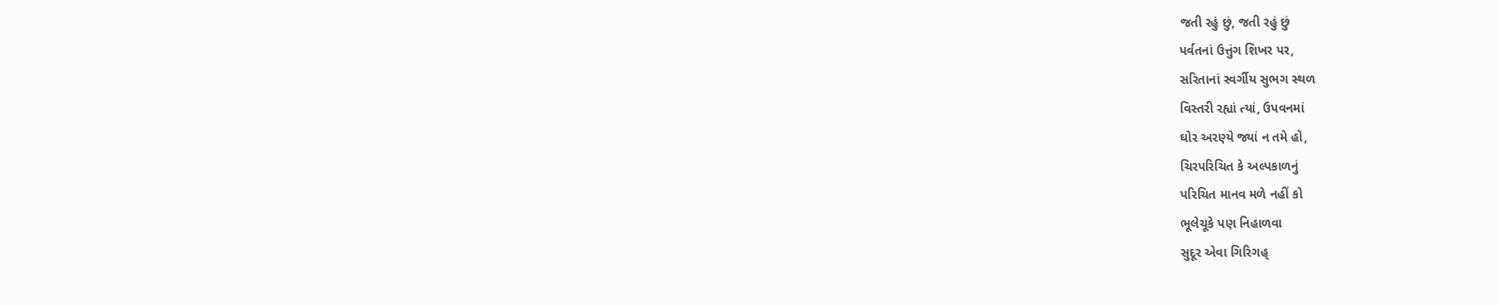જતી રહું છું, જતી રહું છું
પર્વતનાં ઉત્તુંગ શિખર પર,
સરિતાનાં સ્વર્ગીય સુભગ સ્થળ
વિસ્તરી રહ્યાં ત્યાં, ઉપવનમાં
ઘોર અરણ્યે જ્યાં ન તમે હો,
ચિરપરિચિત કે અલ્પકાળનું
પરિચિત માનવ મળે નહીં કો
ભૂલેચૂકે પણ નિહાળવા
સુદૂર એવા ગિરિગહ્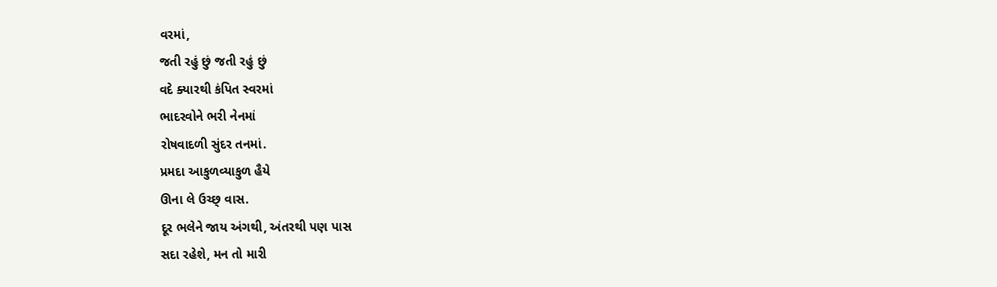વરમાં,
જતી રહું છું જતી રહું છું
વદે ક્યારથી કંપિત સ્વરમાં
ભાદરવોને ભરી નેનમાં
રોષવાદળી સુંદર તનમાં.
પ્રમદા આકુળવ્યાકુળ હૈયે
ઊના લે ઉચ્છ્ વાસ.
દૂર ભલેને જાય અંગથી, અંતરથી પણ પાસ
સદા રહેશે, મન તો મારી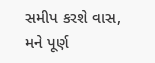સમીપ કરશે વાસ,
મને પૂર્ણ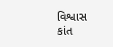વિશ્વાસ
કાંત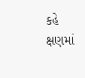કહે ક્ષણમાં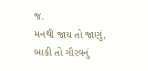જ.
મનથી જાય તો જાણું,
બાકી તો ગૌરવનું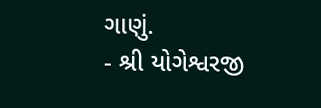ગાણું.
- શ્રી યોગેશ્વરજી